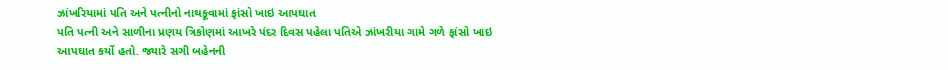ઝાંખરિયામાં પતિ અને પત્નીનો નાથકૂવામાં ફાંસો ખાઇ આપઘાત
પતિ પત્ની અને સાળીના પ્રણય ત્રિકોણમાં આખરે પંદર દિવસ પહેલા પતિએ ઝાંખરીયા ગામે ગળે ફાંસો ખાઇ આપઘાત કર્યો હતો. જ્યારે સગી બહેનની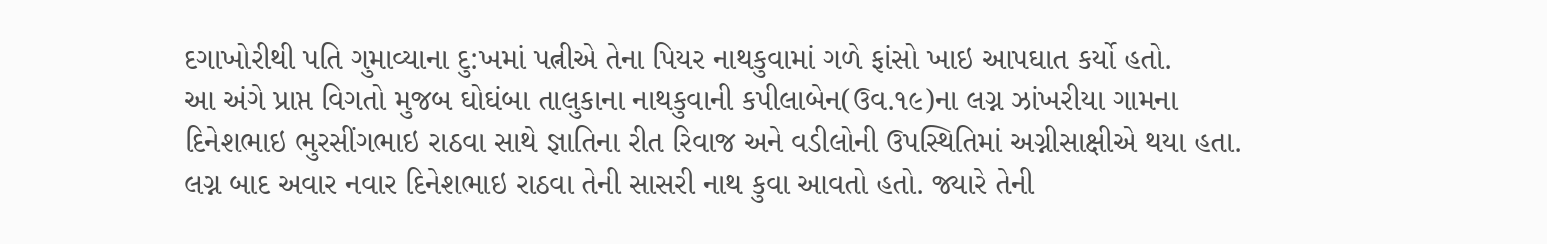દગાખોરીથી પતિ ગુમાવ્યાના દુ:ખમાં પત્નીએ તેના પિયર નાથકુવામાં ગળે ફાંસો ખાઇ આપઘાત કર્યો હતો.
આ અંગે પ્રાપ્ત વિગતો મુજબ ઘોઘંબા તાલુકાના નાથકુવાની કપીલાબેન(ઉવ.૧૯)ના લગ્ન ઝાંખરીયા ગામના દિનેશભાઇ ભુરસીંગભાઇ રાઠવા સાથે જ્ઞાતિના રીત રિવાજ અને વડીલોની ઉપસ્થિતિમાં અગ્નીસાક્ષીએ થયા હતા. લગ્ન બાદ અવાર નવાર દિનેશભાઇ રાઠવા તેની સાસરી નાથ કુવા આવતો હતો. જ્યારે તેની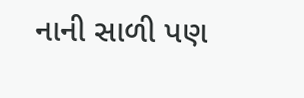નાની સાળી પણ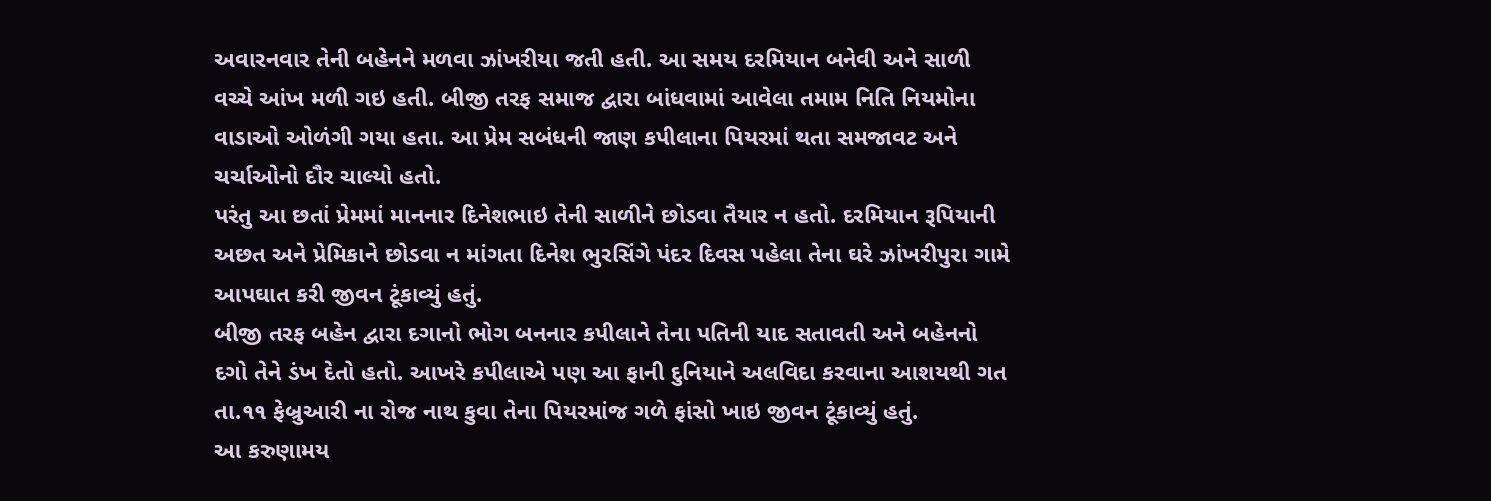અવારનવાર તેની બહેનને મળવા ઝાંખરીયા જતી હતી. આ સમય દરમિયાન બનેવી અને સાળી વચ્ચે આંખ મળી ગઇ હતી. બીજી તરફ સમાજ દ્વારા બાંધવામાં આવેલા તમામ નિતિ નિયમોના વાડાઓ ઓળંગી ગયા હતા. આ પ્રેમ સબંધની જાણ કપીલાના પિયરમાં થતા સમજાવટ અને ચર્ચાઓનો દૌર ચાલ્યો હતો.
પરંતુ આ છતાં પ્રેમમાં માનનાર દિનેશભાઇ તેની સાળીને છોડવા તૈયાર ન હતો. દરમિયાન રૂપિયાની અછત અને પ્રેમિકાને છોડવા ન માંગતા દિનેશ ભુરસિંગે પંદર દિવસ પહેલા તેના ઘરે ઝાંખરીપુરા ગામે આપઘાત કરી જીવન ટૂંકાવ્યું હતું.
બીજી તરફ બહેન દ્વારા દગાનો ભોગ બનનાર કપીલાને તેના પતિની યાદ સતાવતી અને બહેનનો દગો તેને ડંખ દેતો હતો. આખરે કપીલાએ પણ આ ફાની દુનિયાને અલવિદા કરવાના આશયથી ગત તા.૧૧ ફેબ્રુઆરી ના રોજ નાથ કુવા તેના પિયરમાંજ ગળે ફાંસો ખાઇ જીવન ટૂંકાવ્યું હતું.
આ કરુણામય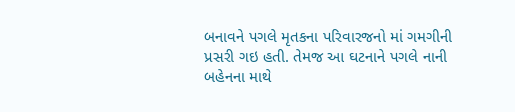બનાવને પગલે મૃતકના પરિવારજનો માં ગમગીની પ્રસરી ગઇ હતી. તેમજ આ ઘટનાને પગલે નાની બહેનના માથે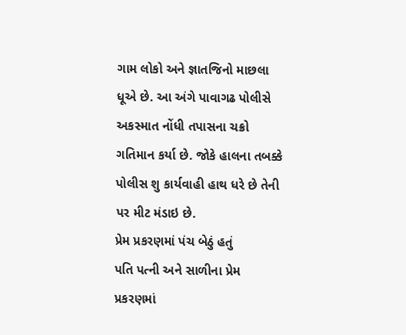ગામ લોકો અને જ્ઞાતજિનો માછલા ધૂએ છે. આ અંગે પાવાગઢ પોલીસે અકસ્માત નોંધી તપાસના ચક્રો ગતિમાન કર્યા છે. જોકે હાલના તબક્કે પોલીસ શુ કાર્યવાહી હાથ ધરે છે તેની પર મીટ મંડાઇ છે.
પ્રેમ પ્રકરણમાં પંચ બેઠું હતું
પતિ પત્ની અને સાળીના પ્રેમ પ્રકરણમાં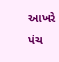આખરે પંચ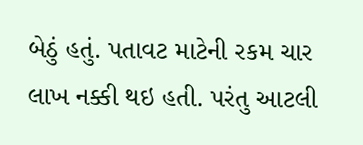બેઠું હતું. પતાવટ માટેની રકમ ચાર લાખ નક્કી થઇ હતી. પરંતુ આટલી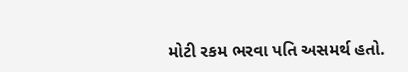મોટી રકમ ભરવા પતિ અસમર્થ હતો.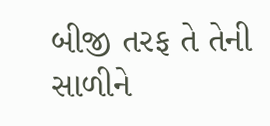બીજી તરફ તે તેની સાળીને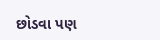છોડવા પણ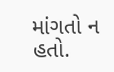માંગતો ન હતો.